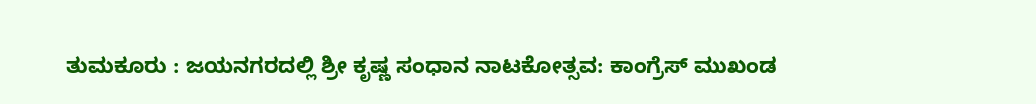ತುಮಕೂರು : ಜಯನಗರದಲ್ಲಿ ಶ್ರೀ ಕೃಷ್ಣ ಸಂಧಾನ ನಾಟಕೋತ್ಸವ: ಕಾಂಗ್ರೆಸ್ ಮುಖಂಡ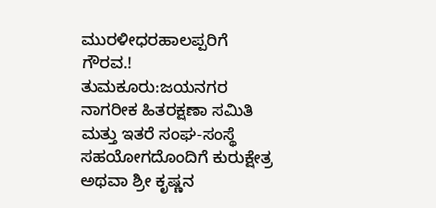ಮುರಳೀಧರಹಾಲಪ್ಪರಿಗೆ ಗೌರವ.!
ತುಮಕೂರು:ಜಯನಗರ ನಾಗರೀಕ ಹಿತರಕ್ಷಣಾ ಸಮಿತಿ ಮತ್ತು ಇತರೆ ಸಂಘ-ಸಂಸ್ಥೆ ಸಹಯೋಗದೊಂದಿಗೆ ಕುರುಕ್ಷೇತ್ರ ಅಥವಾ ಶ್ರೀ ಕೃಷ್ಣನ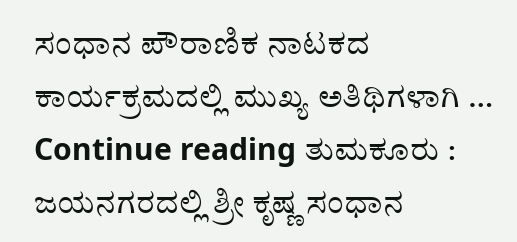ಸಂಧಾನ ಪೌರಾಣಿಕ ನಾಟಕದ ಕಾರ್ಯಕ್ರಮದಲ್ಲಿ ಮುಖ್ಯ ಅತಿಥಿಗಳಾಗಿ … Continue reading ತುಮಕೂರು : ಜಯನಗರದಲ್ಲಿ ಶ್ರೀ ಕೃಷ್ಣ ಸಂಧಾನ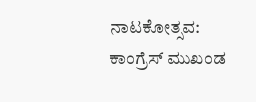ನಾಟಕೋತ್ಸವ: ಕಾಂಗ್ರೆಸ್ ಮುಖಂಡ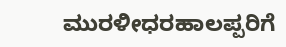ಮುರಳೀಧರಹಾಲಪ್ಪರಿಗೆ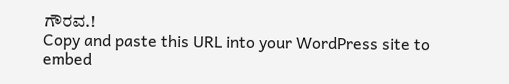ಗೌರವ.!
Copy and paste this URL into your WordPress site to embed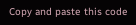Copy and paste this code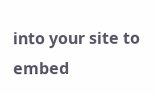into your site to embed